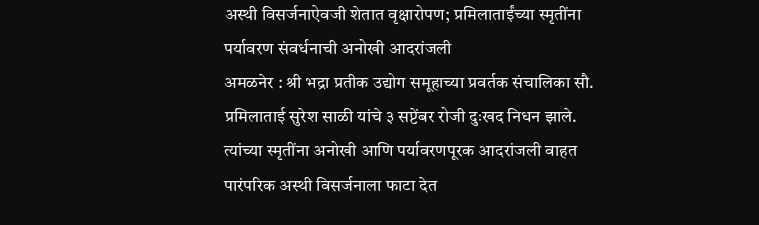अस्थी विसर्जनाऐवजी शेतात वृक्षारोपण; प्रमिलाताईंच्या स्मृतींना पर्यावरण संवर्धनाची अनोखी आदरांजली
अमळनेर : श्री भद्रा प्रतीक उद्योग समूहाच्या प्रवर्तक संचालिका सौ. प्रमिलाताई सुरेश साळी यांचे ३ सप्टेंबर रोजी दुःखद निधन झाले. त्यांच्या स्मृतींना अनोखी आणि पर्यावरणपूरक आदरांजली वाहत पारंपरिक अस्थी विसर्जनाला फाटा देत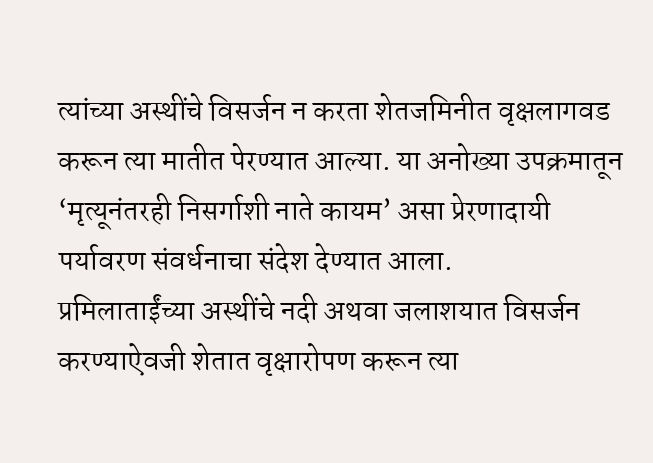त्यांच्या अस्थींचे विसर्जन न करता शेतजमिनीत वृक्षलागवड करून त्या मातीत पेरण्यात आल्या. या अनोख्या उपक्रमातून ‘मृत्यूनंतरही निसर्गाशी नाते कायम’ असा प्रेरणादायी पर्यावरण संवर्धनाचा संदेश देण्यात आला.
प्रमिलाताईंच्या अस्थींचे नदी अथवा जलाशयात विसर्जन करण्याऐवजी शेतात वृक्षारोपण करून त्या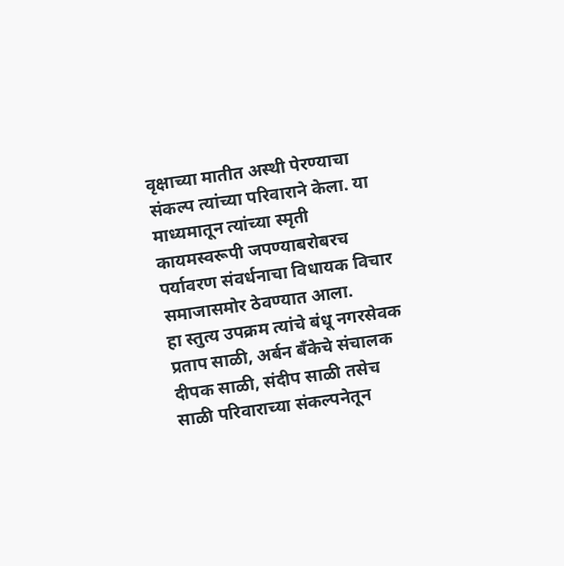वृक्षाच्या मातीत अस्थी पेरण्याचा संकल्प त्यांच्या परिवाराने केला. या माध्यमातून त्यांच्या स्मृती कायमस्वरूपी जपण्याबरोबरच पर्यावरण संवर्धनाचा विधायक विचार समाजासमोर ठेवण्यात आला.
हा स्तुत्य उपक्रम त्यांचे बंधू नगरसेवक प्रताप साळी, अर्बन बँकेचे संचालक दीपक साळी, संदीप साळी तसेच साळी परिवाराच्या संकल्पनेतून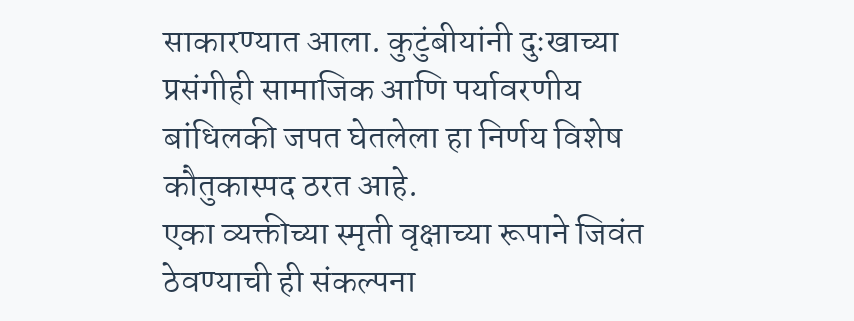साकारण्यात आला. कुटुंबीयांनी दुःखाच्या प्रसंगीही सामाजिक आणि पर्यावरणीय बांधिलकी जपत घेतलेला हा निर्णय विशेष कौतुकास्पद ठरत आहे.
एका व्यक्तीच्या स्मृती वृक्षाच्या रूपाने जिवंत ठेवण्याची ही संकल्पना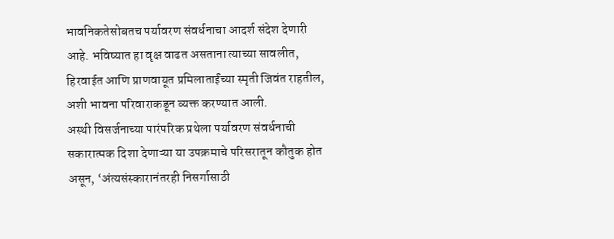भावनिकतेसोबतच पर्यावरण संवर्धनाचा आदर्श संदेश देणारी आहे. भविष्यात हा वृक्ष वाढत असताना त्याच्या सावलीत, हिरवाईत आणि प्राणवायूत प्रमिलाताईंच्या स्मृती जिवंत राहतील, अशी भावना परिवाराकडून व्यक्त करण्यात आली.
अस्थी विसर्जनाच्या पारंपरिक प्रथेला पर्यावरण संवर्धनाची सकारात्मक दिशा देणाऱ्या या उपक्रमाचे परिसरातून कौतुक होत असून, ‘अंत्यसंस्कारानंतरही निसर्गासाठी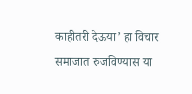काहीतरी देऊया’ हा विचार समाजात रुजविण्यास या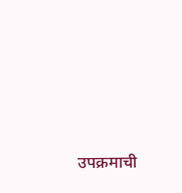उपक्रमाची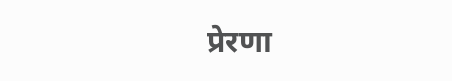प्रेरणा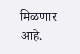मिळणार आहे.